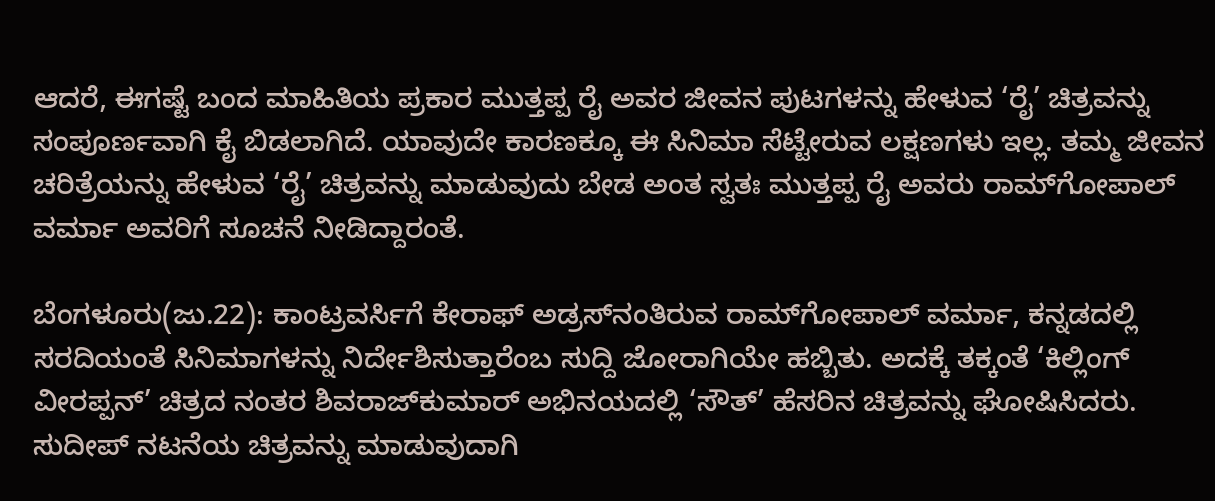ಆದರೆ, ಈಗಷ್ಟೆ ಬಂದ ಮಾಹಿತಿಯ ಪ್ರಕಾರ ಮುತ್ತಪ್ಪ ರೈ ಅವರ ಜೀವನ ಪುಟಗಳನ್ನು ಹೇಳುವ ‘ರೈ’ ಚಿತ್ರವನ್ನು ಸಂಪೂರ್ಣವಾಗಿ ಕೈ ಬಿಡಲಾಗಿದೆ. ಯಾವುದೇ ಕಾರಣಕ್ಕೂ ಈ ಸಿನಿಮಾ ಸೆಟ್ಟೇರುವ ಲಕ್ಷಣಗಳು ಇಲ್ಲ. ತಮ್ಮ ಜೀವನ ಚರಿತ್ರೆಯನ್ನು ಹೇಳುವ ‘ರೈ’ ಚಿತ್ರವನ್ನು ಮಾಡುವುದು ಬೇಡ ಅಂತ ಸ್ವತಃ ಮುತ್ತಪ್ಪ ರೈ ಅವರು ರಾಮ್‌ಗೋಪಾಲ್ ವರ್ಮಾ ಅವರಿಗೆ ಸೂಚನೆ ನೀಡಿದ್ದಾರಂತೆ.

ಬೆಂಗಳೂರು(ಜು.22): ಕಾಂಟ್ರವರ್ಸಿಗೆ ಕೇರಾಫ್ ಅಡ್ರಸ್‌ನಂತಿರುವ ರಾಮ್‌ಗೋಪಾಲ್ ವರ್ಮಾ, ಕನ್ನಡದಲ್ಲಿ ಸರದಿಯಂತೆ ಸಿನಿಮಾಗಳನ್ನು ನಿರ್ದೇಶಿಸುತ್ತಾರೆಂಬ ಸುದ್ದಿ ಜೋರಾಗಿಯೇ ಹಬ್ಬಿತು. ಅದಕ್ಕೆ ತಕ್ಕಂತೆ ‘ಕಿಲ್ಲಿಂಗ್ ವೀರಪ್ಪನ್’ ಚಿತ್ರದ ನಂತರ ಶಿವರಾಜ್‌ಕುಮಾರ್ ಅಭಿನಯದಲ್ಲಿ ‘ಸೌತ್’ ಹೆಸರಿನ ಚಿತ್ರವನ್ನು ಘೋಷಿಸಿದರು. ಸುದೀಪ್ ನಟನೆಯ ಚಿತ್ರವನ್ನು ಮಾಡುವುದಾಗಿ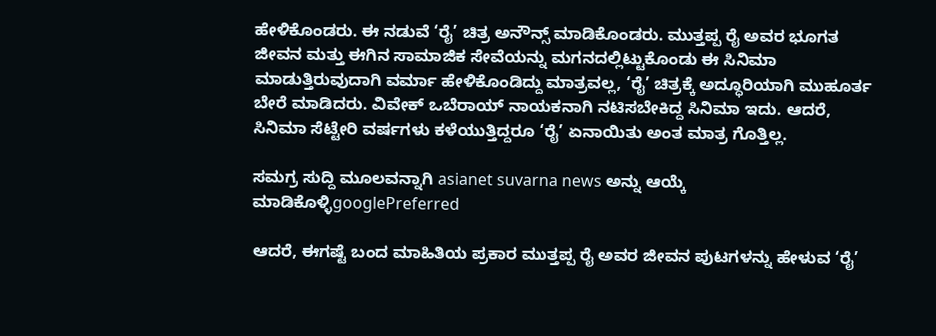ಹೇಳಿಕೊಂಡರು. ಈ ನಡುವೆ ‘ರೈ’ ಚಿತ್ರ ಅನೌನ್ಸ್ ಮಾಡಿಕೊಂಡರು. ಮುತ್ತಪ್ಪ ರೈ ಅವರ ಭೂಗತ ಜೀವನ ಮತ್ತು ಈಗಿನ ಸಾಮಾಜಿಕ ಸೇವೆಯನ್ನು ಮಗನದಲ್ಲಿಟ್ಟುಕೊಂಡು ಈ ಸಿನಿಮಾ ಮಾಡುತ್ತಿರುವುದಾಗಿ ವರ್ಮಾ ಹೇಳಿಕೊಂಡಿದ್ದು ಮಾತ್ರವಲ್ಲ, ‘ರೈ’ ಚಿತ್ರಕ್ಕೆ ಅದ್ಧೂರಿಯಾಗಿ ಮುಹೂರ್ತ ಬೇರೆ ಮಾಡಿದರು. ವಿವೇಕ್ ಒಬೆರಾಯ್ ನಾಯಕನಾಗಿ ನಟಿಸಬೇಕಿದ್ದ ಸಿನಿಮಾ ಇದು. ಆದರೆ, ಸಿನಿಮಾ ಸೆಟ್ಟೇರಿ ವರ್ಷಗಳು ಕಳೆಯುತ್ತಿದ್ದರೂ ‘ರೈ’ ಏನಾಯಿತು ಅಂತ ಮಾತ್ರ ಗೊತ್ತಿಲ್ಲ.

ಸಮಗ್ರ ಸುದ್ದಿ ಮೂಲವನ್ನಾಗಿ asianet suvarna news ಅನ್ನು ಆಯ್ಕೆ ಮಾಡಿಕೊಳ್ಳಿgooglePreferred

ಆದರೆ, ಈಗಷ್ಟೆ ಬಂದ ಮಾಹಿತಿಯ ಪ್ರಕಾರ ಮುತ್ತಪ್ಪ ರೈ ಅವರ ಜೀವನ ಪುಟಗಳನ್ನು ಹೇಳುವ ‘ರೈ’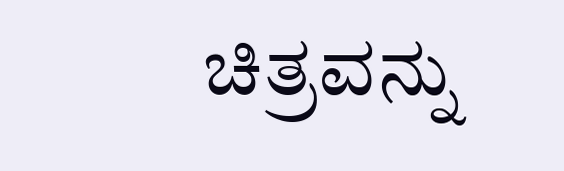ಚಿತ್ರವನ್ನು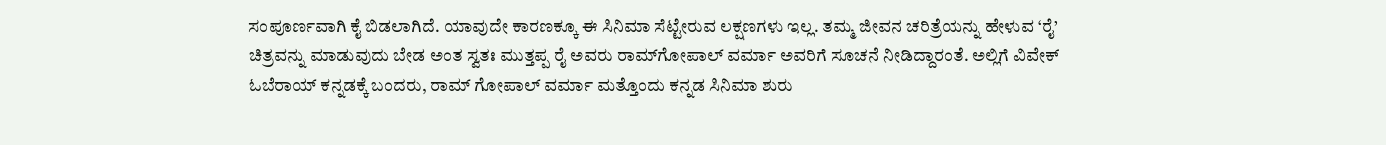ಸಂಪೂರ್ಣವಾಗಿ ಕೈ ಬಿಡಲಾಗಿದೆ. ಯಾವುದೇ ಕಾರಣಕ್ಕೂ ಈ ಸಿನಿಮಾ ಸೆಟ್ಟೇರುವ ಲಕ್ಷಣಗಳು ಇಲ್ಲ. ತಮ್ಮ ಜೀವನ ಚರಿತ್ರೆಯನ್ನು ಹೇಳುವ ‘ರೈ’ ಚಿತ್ರವನ್ನು ಮಾಡುವುದು ಬೇಡ ಅಂತ ಸ್ವತಃ ಮುತ್ತಪ್ಪ ರೈ ಅವರು ರಾಮ್‌ಗೋಪಾಲ್ ವರ್ಮಾ ಅವರಿಗೆ ಸೂಚನೆ ನೀಡಿದ್ದಾರಂತೆ. ಅಲ್ಲಿಗೆ ವಿವೇಕ್ ಓಬೆರಾಯ್ ಕನ್ನಡಕ್ಕೆ ಬಂದರು, ರಾಮ್ ಗೋಪಾಲ್ ವರ್ಮಾ ಮತ್ತೊಂದು ಕನ್ನಡ ಸಿನಿಮಾ ಶುರು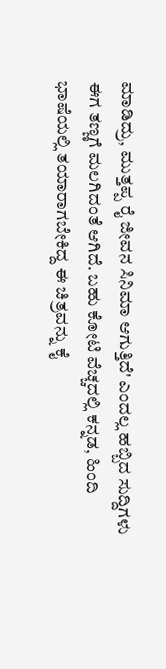ಮಾಡಿದ್ರು, ಮುತ್ತಪ್ಪ ರೈ ಜೀವನ ಸಿನಿಮಾ ಆಗುತ್ತಿದೆ' ಎಂದಲ್ಲ ಹಬ್ಬಿದ ಸುದ್ದಿಗಳು ಈಗ ತಣ್ಣಗೆ ಮಲಗಿದಂತೆ ಆಗಿದೆ. ಬಹು ಕೋಟಿ ವೆಚ್ಚದಲ್ಲಿ ಕನ್ನಡ, ಹಿಂದಿ ಭಾಷೆಯಲ್ಲಿ ತಯಾರಾಗಬೇಕಿದ್ದ ಈ ಚಿತ್ರವನ್ನು ಕೈ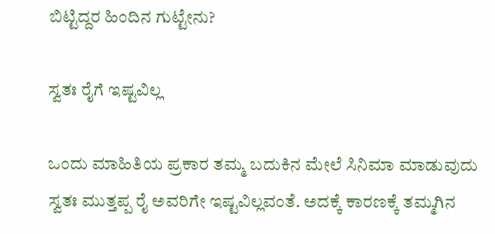ಬಿಟ್ಟಿದ್ದರ ಹಿಂದಿನ ಗುಟ್ಟೇನು?

ಸ್ವತಃ ರೈಗೆ ಇಷ್ಟವಿಲ್ಲ

ಒಂದು ಮಾಹಿತಿಯ ಪ್ರಕಾರ ತಮ್ಮ ಬದುಕಿನ ಮೇಲೆ ಸಿನಿಮಾ ಮಾಡುವುದು ಸ್ವತಃ ಮುತ್ತಪ್ಪ ರೈ ಅವರಿಗೇ ಇಷ್ಟವಿಲ್ಲವಂತೆ. ಅದಕ್ಕೆ ಕಾರಣಕ್ಕೆ ತಮ್ಮಗಿನ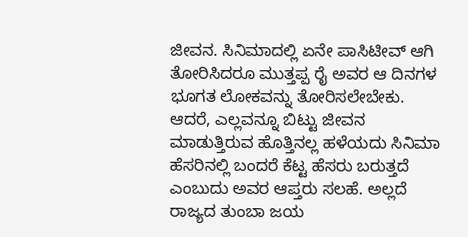ಜೀವನ. ಸಿನಿಮಾದಲ್ಲಿ ಏನೇ ಪಾಸಿಟೀವ್ ಆಗಿ ತೋರಿಸಿದರೂ ಮುತ್ತಪ್ಪ ರೈ ಅವರ ಆ ದಿನಗಳ ಭೂಗತ ಲೋಕವನ್ನು ತೋರಿಸಲೇಬೇಕು. ಆದರೆ, ಎಲ್ಲವನ್ನೂ ಬಿಟ್ಟು ಜೀವನ ಮಾಡುತ್ತಿರುವ ಹೊತ್ತಿನಲ್ಲ ಹಳೆಯದು ಸಿನಿಮಾ ಹೆಸರಿನಲ್ಲಿ ಬಂದರೆ ಕೆಟ್ಟ ಹೆಸರು ಬರುತ್ತದೆ ಎಂಬುದು ಅವರ ಆಪ್ತರು ಸಲಹೆ. ಅಲ್ಲದೆ ರಾಜ್ಯದ ತುಂಬಾ ಜಯ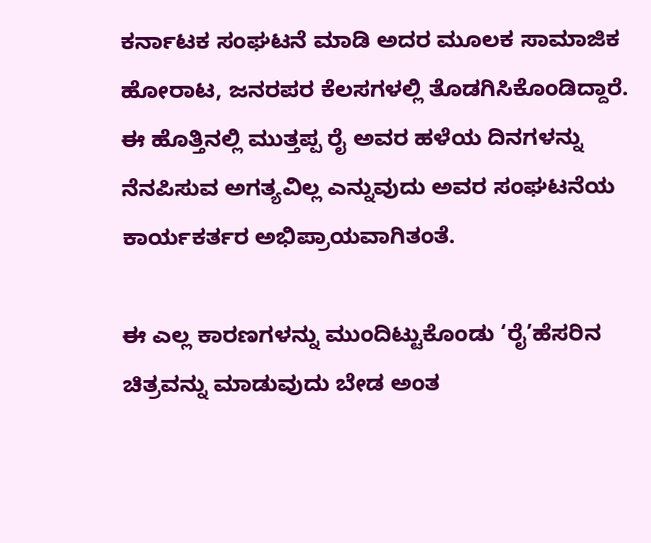ಕರ್ನಾಟಕ ಸಂಘಟನೆ ಮಾಡಿ ಅದರ ಮೂಲಕ ಸಾಮಾಜಿಕ ಹೋರಾಟ, ಜನರಪರ ಕೆಲಸಗಳಲ್ಲಿ ತೊಡಗಿಸಿಕೊಂಡಿದ್ದಾರೆ. ಈ ಹೊತ್ತಿನಲ್ಲಿ ಮುತ್ತಪ್ಪ ರೈ ಅವರ ಹಳೆಯ ದಿನಗಳನ್ನು ನೆನಪಿಸುವ ಅಗತ್ಯವಿಲ್ಲ ಎನ್ನುವುದು ಅವರ ಸಂಘಟನೆಯ ಕಾರ್ಯಕರ್ತರ ಅಭಿಪ್ರಾಯವಾಗಿತಂತೆ.

ಈ ಎಲ್ಲ ಕಾರಣಗಳನ್ನು ಮುಂದಿಟ್ಟುಕೊಂಡು ‘ರೈ’ಹೆಸರಿನ ಚಿತ್ರವನ್ನು ಮಾಡುವುದು ಬೇಡ ಅಂತ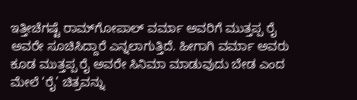ಇತ್ತೀಚೆಗಷ್ಟೆ ರಾಮ್‌ಗೋಪಾಲ್ ವರ್ಮಾ ಅವರಿಗೆ ಮುತ್ತಪ್ಪ ರೈ ಅವರೇ ಸೂಚಿಸಿದ್ದಾರೆ ಎನ್ನಲಾಗುತ್ತಿದೆ. ಹೀಗಾಗಿ ವರ್ಮಾ ಅವರು ಕೂಡ ಮುತ್ತಪ್ಪ ರೈ ಅವರೇ ಸಿನಿಮಾ ಮಾಡುವುದು ಬೇಡ ಎಂದ ಮೇಲೆ ‘ರೈ’ ಚಿತ್ರವನ್ನು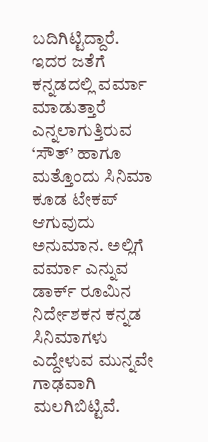ಬದಿಗಿಟ್ಟಿದ್ದಾರೆ. ಇದರ ಜತೆಗೆ ಕನ್ನಡದಲ್ಲಿ ವರ್ಮಾ ಮಾಡುತ್ತಾರೆ ಎನ್ನಲಾಗುತ್ತಿರುವ ‘ಸೌತ್’ ಹಾಗೂ ಮತ್ತೊಂದು ಸಿನಿಮಾ ಕೂಡ ಟೇಕಪ್ ಆಗುವುದು ಅನುಮಾನ. ಅಲ್ಲಿಗೆ ವರ್ಮಾ ಎನ್ನುವ ಡಾರ್ಕ್ ರೂಮಿನ ನಿರ್ದೇಶಕನ ಕನ್ನಡ ಸಿನಿಮಾಗಳು ಎದ್ದೇಳುವ ಮುನ್ನವೇ ಗಾಢವಾಗಿ ಮಲಗಿಬಿಟ್ಟಿವೆ.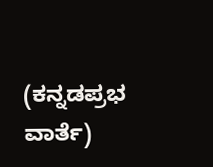(ಕನ್ನಡಪ್ರಭ ವಾರ್ತೆ)